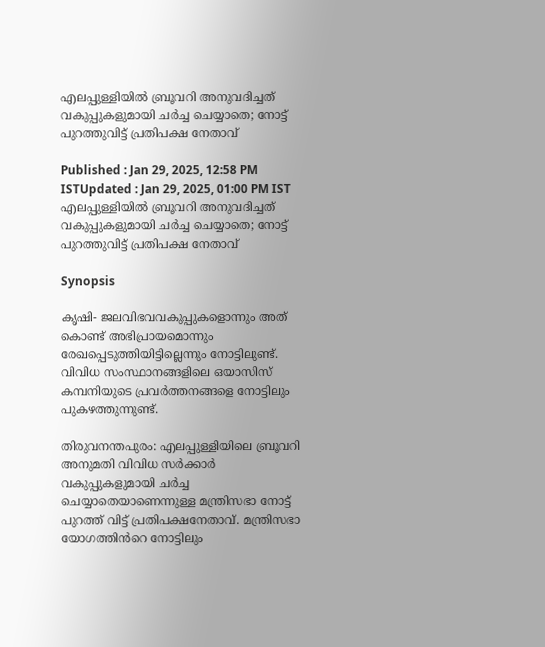എലപ്പുള്ളിയില്‍ ബ്രൂവറി അനുവദിച്ചത് വകുപ്പുകളുമായി ചർച്ച ചെയ്യാതെ; നോട്ട് പുറത്തുവിട്ട് പ്രതിപക്ഷ നേതാവ്

Published : Jan 29, 2025, 12:58 PM ISTUpdated : Jan 29, 2025, 01:00 PM IST
എലപ്പുള്ളിയില്‍ ബ്രൂവറി അനുവദിച്ചത് വകുപ്പുകളുമായി ചർച്ച ചെയ്യാതെ; നോട്ട് പുറത്തുവിട്ട് പ്രതിപക്ഷ നേതാവ്

Synopsis

കൃഷി- ജലവിഭവവകുപ്പുകളൊന്നും അത് കൊണ്ട് അഭിപ്രായമൊന്നും രേഖപ്പെടുത്തിയിട്ടില്ലെന്നും നോട്ടിലുണ്ട്. വിവിധ സംസ്ഥാനങ്ങളിലെ ഒയാസിസ് കമ്പനിയുടെ പ്രവർത്തനങ്ങളെ നോട്ടിലും പുകഴത്തുന്നുണ്ട്.

തിരുവനന്തപുരം: എലപ്പുള്ളിയിലെ ബ്രൂവറി അനുമതി വിവിധ സർക്കാർ വകുപ്പുകളുമായി ചർച്ച ചെയ്യാതെയാണെന്നുള്ള മന്ത്രിസഭാ നോട്ട് പുറത്ത് വിട്ട് പ്രതിപക്ഷനേതാവ്. മന്ത്രിസഭാ യോഗത്തിൻറെ നോട്ടിലും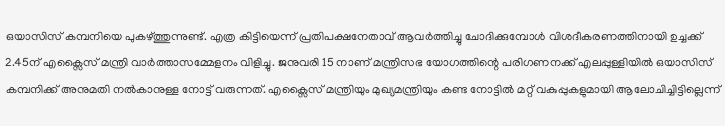ഒയാസിസ് കമ്പനിയെ പുകഴ്ത്തുന്നുണ്ട്. എത്ര കിട്ടിയെന്ന് പ്രതിപക്ഷനേതാവ് ആവർത്തിച്ചു ചോദിക്കുമ്പോൾ വിശദീകരണത്തിനായി ഉച്ചക്ക് 2.45ന് എക്സൈസ് മന്ത്രി വാർ‌ത്താസമ്മേളനം വിളിച്ചു. ജനുവരി 15 നാണ് മന്ത്രിസഭ യോഗത്തിന്റെ പരിഗണനക്ക് എലപ്പുള്ളിയിൽ ഒയാസിസ് കമ്പനിക്ക് അനുമതി നൽകാനുള്ള നോട്ട് വരുന്നത്. എക്സൈസ് മന്ത്രിയും മുഖ്യമന്ത്രിയും കണ്ട നോട്ടിൽ മറ്റ് വകുപ്പുകളുമായി ആലോചിച്ചിട്ടില്ലെന്ന്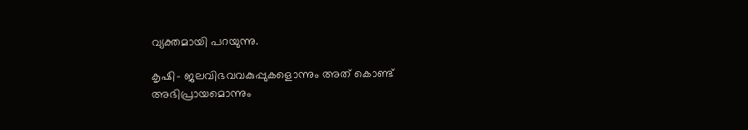വ്യക്തമായി പറയുന്നു.

കൃഷി- ജലവിഭവവകുപ്പുകളൊന്നും അത് കൊണ്ട് അഭിപ്രായമൊന്നും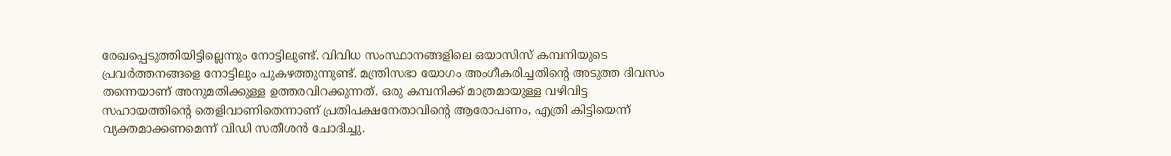രേഖപ്പെടുത്തിയിട്ടില്ലെന്നും നോട്ടിലുണ്ട്. വിവിധ സംസ്ഥാനങ്ങളിലെ ഒയാസിസ് കമ്പനിയുടെ പ്രവർത്തനങ്ങളെ നോട്ടിലും പുകഴത്തുന്നുണ്ട്. മന്ത്രിസഭാ യോഗം അംഗീകരിച്ചതിന്റെ അടുത്ത ദിവസം തന്നെയാണ് അനുമതിക്കുള്ള ഉത്തരവിറക്കുന്നത്. ഒരു കമ്പനിക്ക് മാത്രമായുള്ള വഴിവിട്ട സഹായത്തിന്റെ തെളിവാണിതെന്നാണ് പ്രതിപക്ഷനേതാവിന്റെ ആരോപണം, എത്രി കിട്ടിയെന്ന് വ്യക്തമാക്കണമെന്ന് വിഡി സതീശൻ ചോദിച്ചു.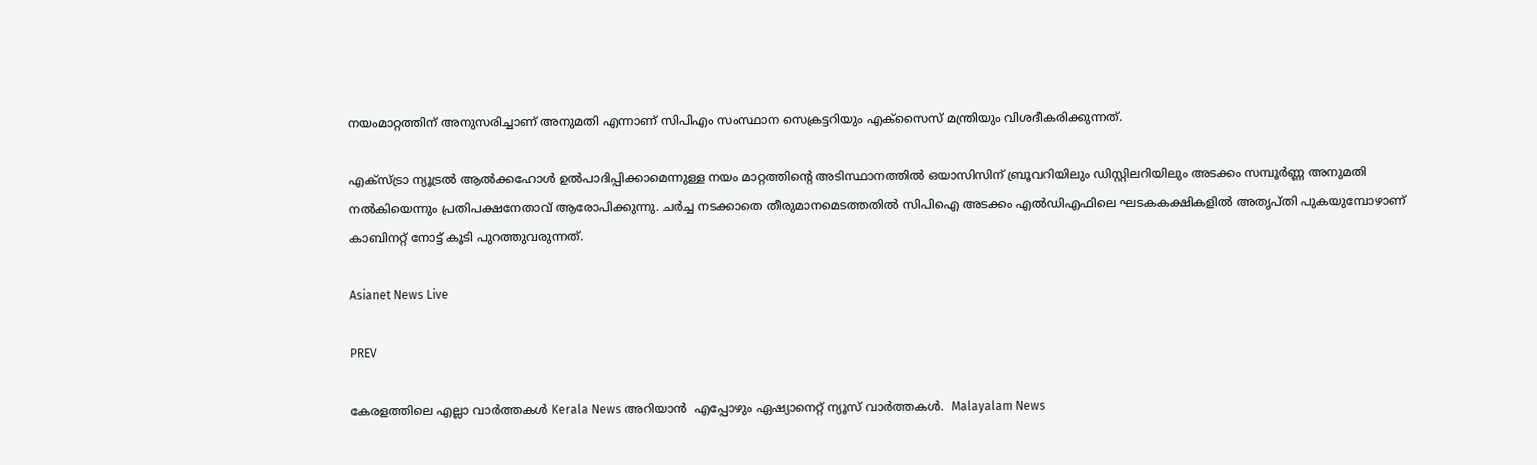നയംമാറ്റത്തിന് അനുസരിച്ചാണ് അനുമതി എന്നാണ് സിപിഎം സംസ്ഥാന സെക്രട്ടറിയും എക്സൈസ് മന്ത്രിയും വിശദീകരിക്കുന്നത്.

എക്സ്ട്രാ ന്യൂട്രൽ ആൽക്കഹോൾ ഉൽപാദിപ്പിക്കാമെന്നുള്ള നയം മാറ്റത്തിന്റെ അടിസ്ഥാനത്തിൽ ഒയാസിസിന് ബ്രൂവറിയിലും ഡിസ്റ്റിലറിയിലും അടക്കം സമ്പൂർണ്ണ അനുമതി നൽകിയെന്നും പ്രതിപക്ഷനേതാവ് ആരോപിക്കുന്നു. ചർച്ച നടക്കാതെ തീരുമാനമെടത്തതിൽ സിപിഐ അടക്കം എൽഡിഎഫിലെ ഘടകകക്ഷികളിൽ അതൃപ്തി പുകയുമ്പോഴാണ് കാബിനറ്റ് നോട്ട് കൂടി പുറത്തുവരുന്നത്.

Asianet News Live

PREV

കേരളത്തിലെ എല്ലാ വാർത്തകൾ Kerala News അറിയാൻ  എപ്പോഴും ഏഷ്യാനെറ്റ് ന്യൂസ് വാർത്തകൾ.  Malayalam News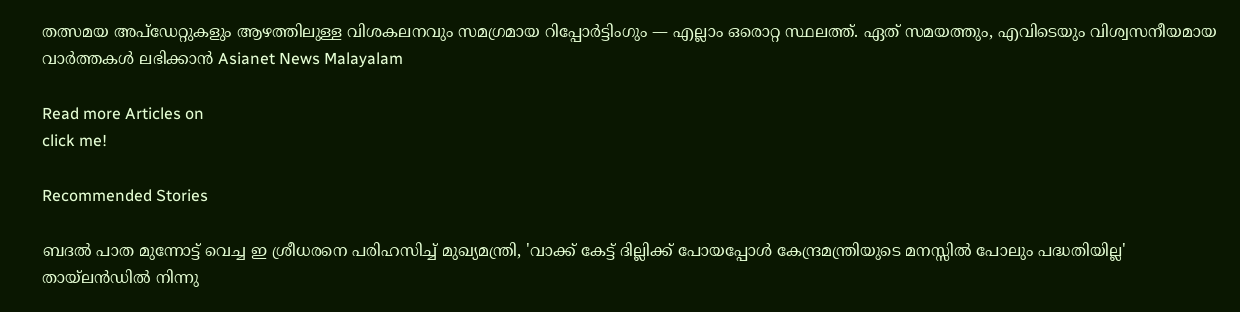തത്സമയ അപ്‌ഡേറ്റുകളും ആഴത്തിലുള്ള വിശകലനവും സമഗ്രമായ റിപ്പോർട്ടിംഗും — എല്ലാം ഒരൊറ്റ സ്ഥലത്ത്. ഏത് സമയത്തും, എവിടെയും വിശ്വസനീയമായ വാർത്തകൾ ലഭിക്കാൻ Asianet News Malayalam

Read more Articles on
click me!

Recommended Stories

ബദൽ പാത മുന്നോട്ട് വെച്ച ഇ ശ്രീധരനെ പരിഹസിച്ച് മുഖ്യമന്ത്രി, 'വാക്ക് കേട്ട് ദില്ലിക്ക് പോയപ്പോൾ കേന്ദ്രമന്ത്രിയുടെ മനസ്സിൽ പോലും പദ്ധതിയില്ല'
തായ്‌ലൻഡിൽ നിന്നു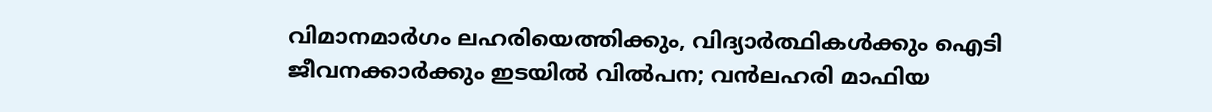വിമാനമാര്‍ഗം ലഹരിയെത്തിക്കും, വിദ്യാ‍ർത്ഥികൾക്കും ഐടി ജീവനക്കാർക്കും ഇടയിൽ വിൽപന; വന്‍ലഹരി മാഫിയ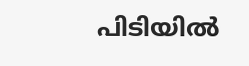പിടിയില്‍